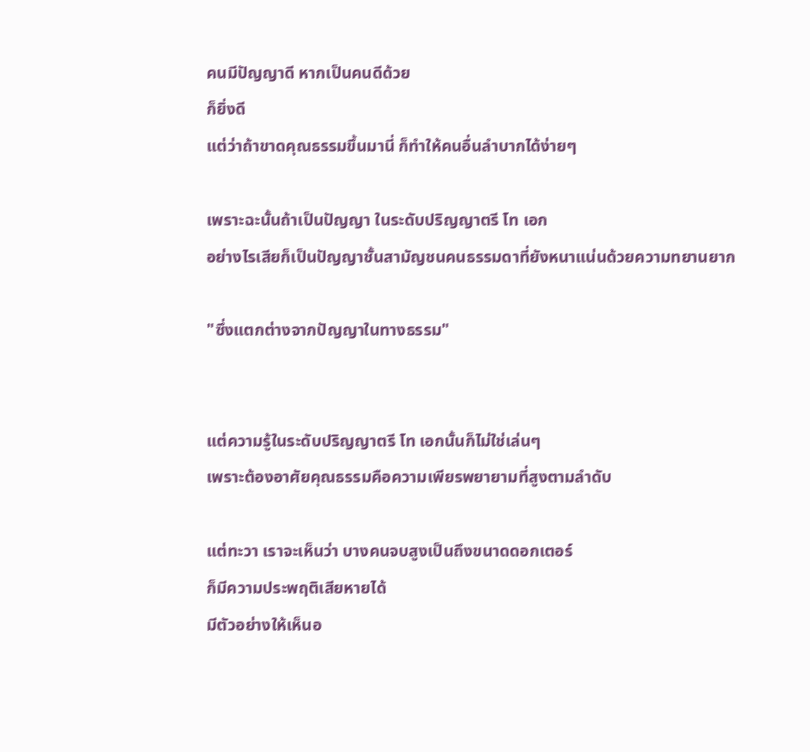คนมีปัญญาดี หากเป็นคนดีด้วย
ก็ยิ่งดี
แต่ว่าถ้าขาดคุณธรรมขึ้นมานี่ ก็ทำให้คนอื่นลำบากได้ง่ายๆ

เพราะฉะนั้นถ้าเป็นปัญญา ในระดับปริญญาตรี โท เอก
อย่างไรเสียก็เป็นปัญญาชั้นสามัญชนคนธรรมดาที่ยังหนาแน่นด้วยความทยานยาก

"ซึ่งแตกต่างจากปัญญาในทางธรรม"


แต่ความรู้ในระดับปริญญาตรี โท เอกนั้นก็ไม่ใช่เล่นๆ
เพราะต้องอาศัยคุณธรรมคือความเพียรพยายามที่สูงตามลำดับ

แต่ทะวา เราจะเห็นว่า บางคนจบสูงเป็นถึงขนาดดอกเตอร์
ก็มีความประพฤติเสียหายได้
มีตัวอย่างให้เห็นอ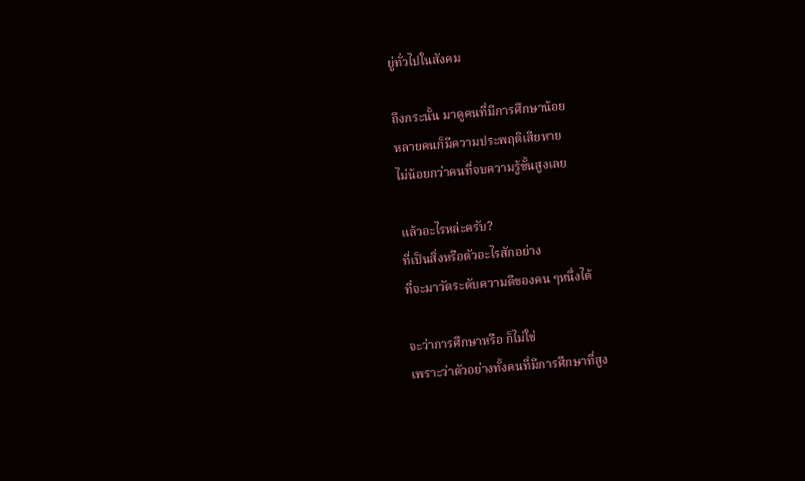ยู่ทั่วไปในสังคม

ถึงกระนั้น มาดูคนที่มีการศึกษาน้อย
หลายคนก็มีความประพฤติเสียหาย
ไม่น้อยกว่าคนที่จบความรู้ขั้นสูงเลย

แล้วอะไรหล่ะครับ?
ที่เป็นสิ่งหรือตัวอะไรสักอย่าง
ที่จะมาวัดระดับความดีของคน ๆหนึ่งได้

จะว่าการศึกษาหรือ ก็ไม่ใช่
เพราะว่าตัวอย่างทั้งคนที่มีการศึกษาที่สูง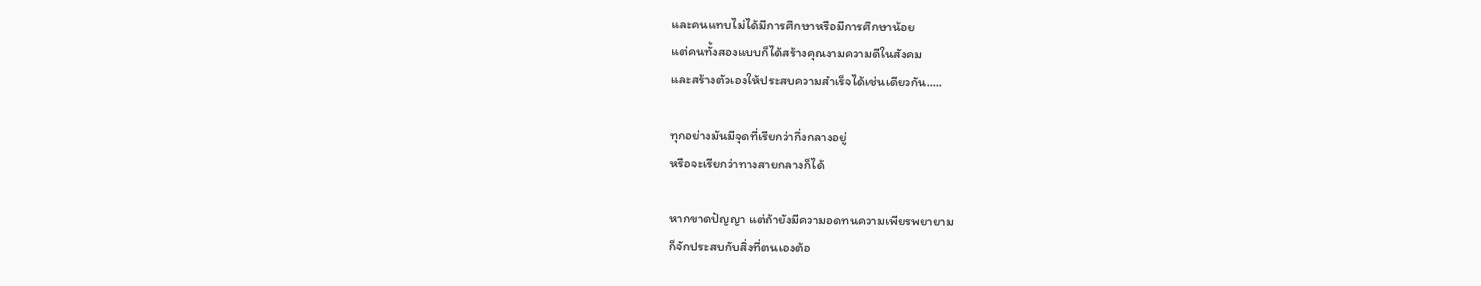และคนแทบไม่ได้มีการศึกษาหรือมีการศึกษาน้อย
แต่คนทั้งสองแบบก็ได้สร้างคุณงามความดีในสังคม
และสร้างตัวเองให้ประสบความสำเร็จได้เช่นเดียวกัน.....

ทุกอย่างมันมีจุดที่เรียกว่ากึ่งกลางอยู่
หรือจะเรียกว่าทางสายกลางก็ได้

หากขาดปัญญา แต่ถ้ายังมีความอดทนความเพียรพยายาม
ก็จักประสบกับสิ่งที่ตนเองต้อ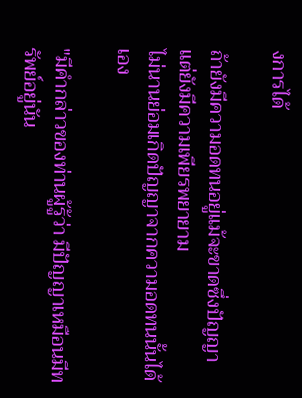งการได้

ถ้ายังมีความอดทนอยู่แม้จะขาดซึ่งปัญญา
แต่ยังมีความเพียรพยายาม
ไม่นานย่อมเกิดปัญญาจากความอดทนนั้นได้เอง

"มีคำกล่าวของท่านผู้รู้ว่า มีปัญญาเหมือนมีทรัพย์อยู่นัน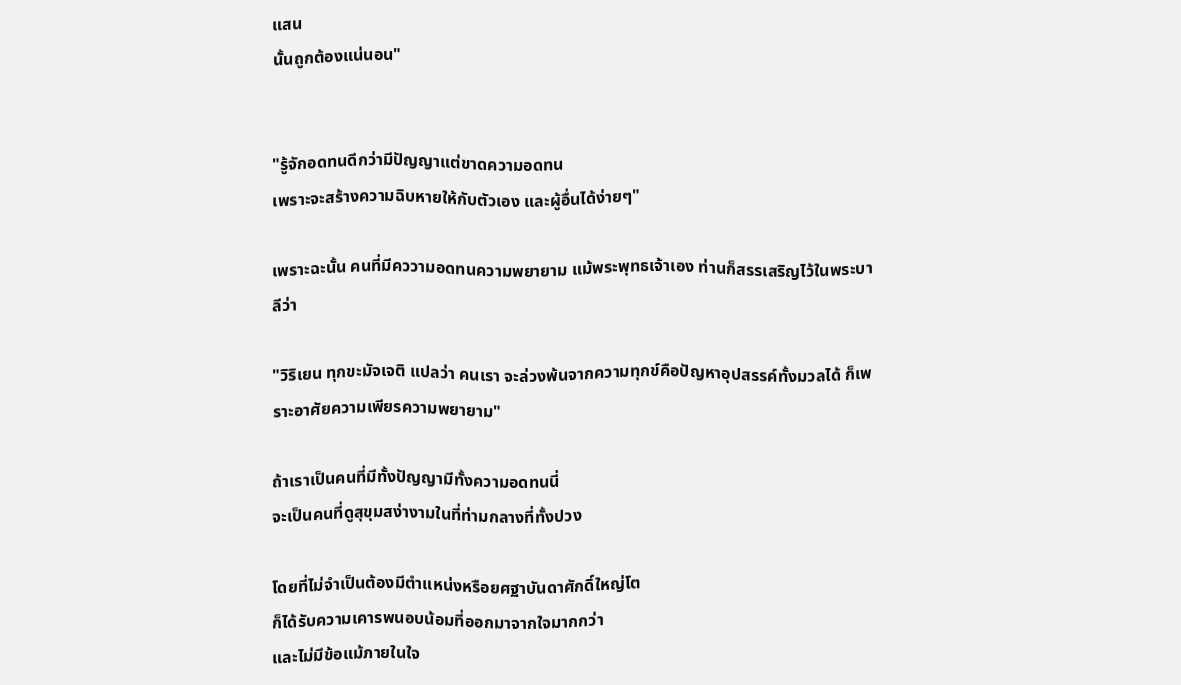แสน
นั้นถูกต้องแน่นอน"


"รู้จักอดทนดีกว่ามีปัญญาแต่ขาดความอดทน
เพราะจะสร้างความฉิบหายให้กับตัวเอง และผู้อื่นได้ง่ายๆ"

เพราะฉะนั้น คนที่มีคววามอดทนความพยายาม แม้พระพุทธเจ้าเอง ท่านก็สรรเสริญไว้ในพระบาลีว่า

"วิริเยน ทุกขะมัจเจติ แปลว่า คนเรา จะล่วงพ้นจากความทุกข์คือปัญหาอุปสรรค์ทั้งมวลได้ ก็เพราะอาศัยความเพียรความพยายาม"

ถ้าเราเป็นคนที่มีทั้งปัญญามีทั้งความอดทนนี่
จะเป็นคนที่ดูสุขุมสง่างามในที่ท่ามกลางที่ทั้งปวง

โดยที่ไม่จำเป็นต้องมีตำแหน่งหรือยศฐาบันดาศักดิ์ใหญ่โต
ก็ได้รับความเคารพนอบน้อมที่ออกมาจากใจมากกว่า
และไม่มีข้อแม้ภายในใจ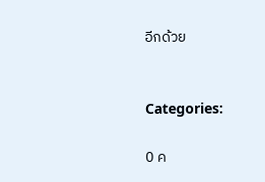อีกด้วย


Categories:

0 ค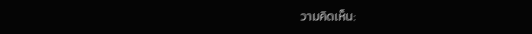วามคิดเห็น: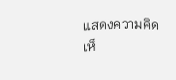แสดงความคิดเห็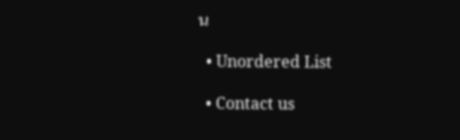น

  • Unordered List

  • Contact us